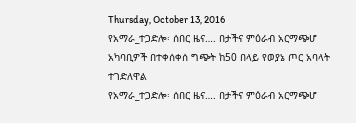Thursday, October 13, 2016
የአማራ_ተጋድሎ፡ ሰበር ዜና…. በታችና ምዕራብ አርማጭሆ አካባቢዎች በተቀሰቀሰ ግጭት ከ50 በላይ የወያኔ ጦር አባላት ተገድለዋል
የአማራ_ተጋድሎ፡ ሰበር ዜና…. በታችና ምዕራብ አርማጭሆ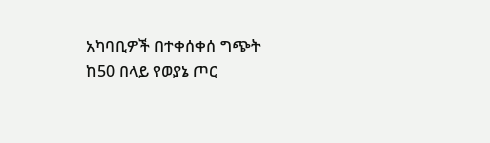አካባቢዎች በተቀሰቀሰ ግጭት ከ50 በላይ የወያኔ ጦር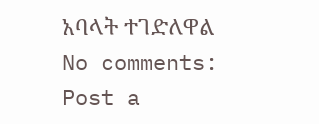አባላት ተገድለዋል
No comments:
Post a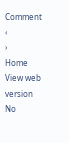Comment
‹
›
Home
View web version
No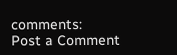comments:
Post a Comment